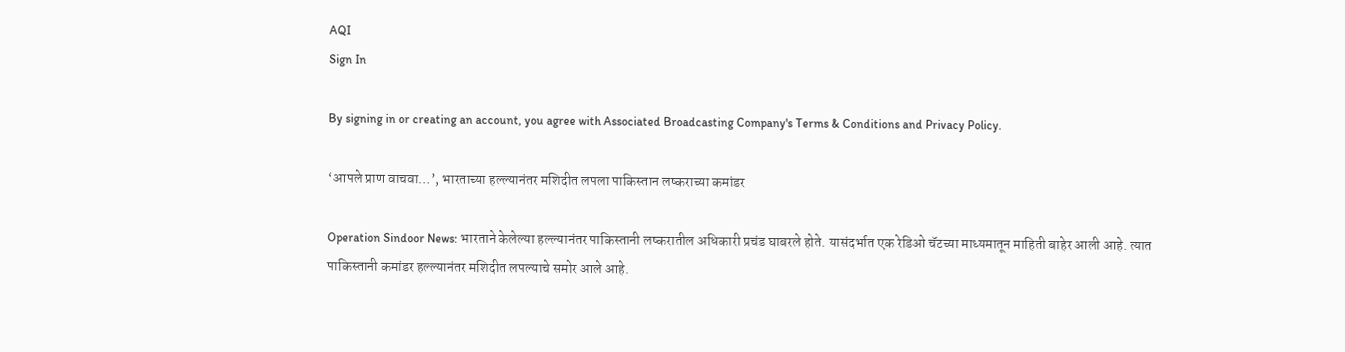AQI
Sign In

By signing in or creating an account, you agree with Associated Broadcasting Company's Terms & Conditions and Privacy Policy.

‘आपले प्राण वाचवा…’, भारताच्या हल्ल्यानंतर मशिदीत लपला पाकिस्तान लष्कराच्या कमांडर

Operation Sindoor News: भारताने केलेल्या हल्ल्यानंतर पाकिस्तानी लष्करातील अधिकारी प्रचंड घाबरले होते. यासंदर्भात एक रेडिओ चॅटच्या माध्यमातून माहिती बाहेर आली आहे. त्यात पाकिस्तानी कमांडर हल्ल्यानंतर मशिदीत लपल्याचे समोर आले आहे.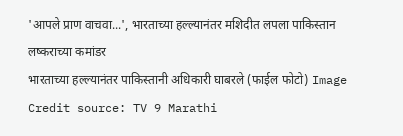'आपले प्राण वाचवा...', भारताच्या हल्ल्यानंतर मशिदीत लपला पाकिस्तान लष्कराच्या कमांडर
भारताच्या हल्ल्यानंतर पाकिस्तानी अधिकारी घाबरले (फाईल फोटो) Image Credit source: TV 9 Marathi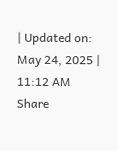| Updated on: May 24, 2025 | 11:12 AM
Share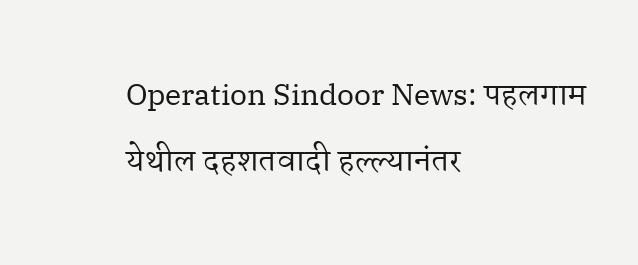Operation Sindoor News: पहलगाम येथील दहशतवादी हल्ल्यानंतर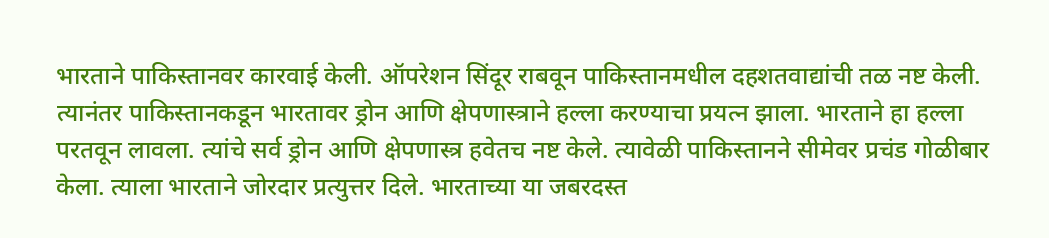भारताने पाकिस्तानवर कारवाई केली. ऑपरेशन सिंदूर राबवून पाकिस्तानमधील दहशतवाद्यांची तळ नष्ट केली. त्यानंतर पाकिस्तानकडून भारतावर ड्रोन आणि क्षेपणास्त्राने हल्ला करण्याचा प्रयत्न झाला. भारताने हा हल्ला परतवून लावला. त्यांचे सर्व ड्रोन आणि क्षेपणास्त्र हवेतच नष्ट केले. त्यावेळी पाकिस्तानने सीमेवर प्रचंड गोळीबार केला. त्याला भारताने जोरदार प्रत्युत्तर दिले. भारताच्या या जबरदस्त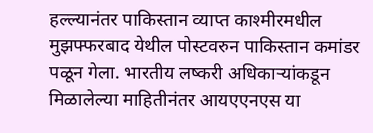हल्ल्यानंतर पाकिस्तान व्याप्त काश्मीरमधील मुझफ्फरबाद येथील पोस्टवरुन पाकिस्तान कमांडर पळून गेला. भारतीय लष्करी अधिकाऱ्यांकडून मिळालेल्या माहितीनंतर आयएएनएस या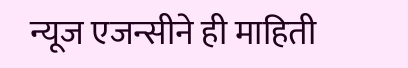न्यूज एजन्सीने ही माहिती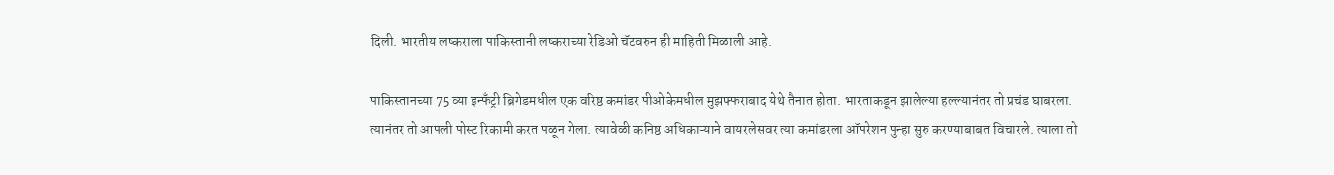दिली. भारतीय लष्कराला पाकिस्तानी लष्कराच्या रेडिओ चॅटवरुन ही माहिती मिळाली आहे.

पाकिस्तानच्या 75 व्या इन्फँट्री ब्रिगेडमधील एक वरिष्ठ कमांडर पीओकेमधील मुझफ्फराबाद येथे तैनात होता. भारताकडून झालेल्या हल्ल्यानंतर तो प्रचंड घाबरला. त्यानंतर तो आपली पोस्ट रिकामी करत पळून गेला. त्यावेळी कनिष्ठ अधिकाऱ्याने वायरलेसवर त्या कमांडरला ऑपरेशन पुन्हा सुरु करण्याबाबत विचारले. त्याला तो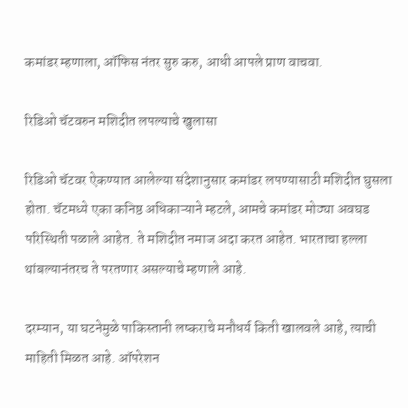कमांडर म्हणाला, ऑफिस नंतर सुरु करु, आधी आपले प्राण वाचवा.

रिडिओ चॅटवरुन मशिदीत लपल्याचे खुलासा

रिडिओ चॅटवर ऐकण्यात आलेल्या संदेशानुसार कमांडर लपण्यासाठी मशिदीत घुसला होता. चॅटमध्ये एका कनिष्ठ अधिकाऱ्याने म्हटले, आमचे कमांडर मोठ्या अवघड परिस्थिती पळाले आहेत. ते मशिदीत नमाज अदा करत आहेत. भारताचा हल्ला थांबल्यानंतरच ते परतणार असल्याचे म्हणाले आहे.

दरम्यान, या घटनेमुळे पाकिस्तानी लष्कराचे मनौधर्य किती खालवले आहे, त्याची माहिती मिळत आहे. ऑपरेशन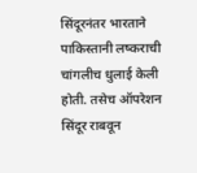सिंदूरनंतर भारताने पाकिस्तानी लष्कराची चांगलीच धुलाई केली होती. तसेच ऑपरेशन सिंदूर राबवून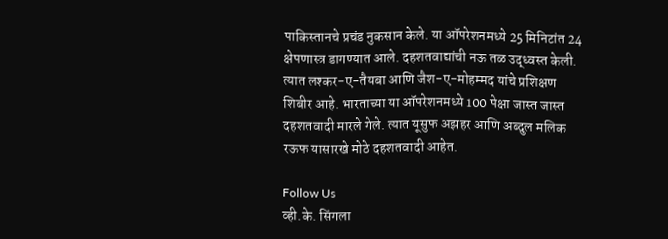पाकिस्तानचे प्रचंड नुकसान केले. या ऑपरेशनमध्ये 25 मिनिटांत 24 क्षेपणास्त्र डागण्यात आले. दहशतवाद्यांची नऊ तळ उद्ध्वस्त केली. त्यात लश्कर-ए-तैयबा आणि जैश-ए-मोहम्मद यांचे प्रशिक्षण शिबीर आहे. भारताच्या या ऑपरेशनमध्ये 100 पेक्षा जास्त जास्त दहशतवादी मारले गेले. त्यात यूसुफ अझहर आणि अब्दुल मलिक रऊफ यासारखे मोठे दहशतवादी आहेत.

Follow Us
व्ही.के. सिंगला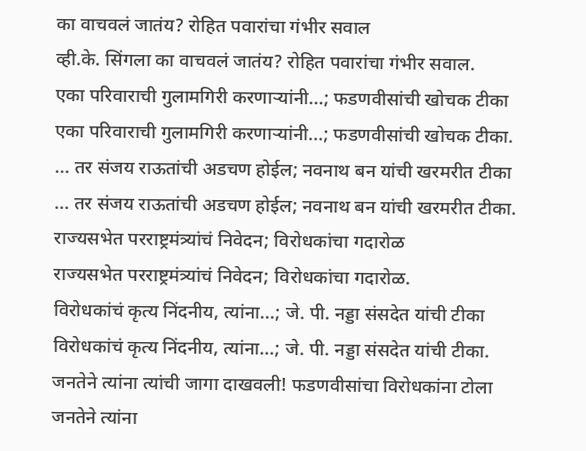का वाचवलं जातंय? रोहित पवारांचा गंभीर सवाल
व्ही.के. सिंगला का वाचवलं जातंय? रोहित पवारांचा गंभीर सवाल.
एका परिवाराची गुलामगिरी करणाऱ्यांनी...; फडणवीसांची खोचक टीका
एका परिवाराची गुलामगिरी करणाऱ्यांनी...; फडणवीसांची खोचक टीका.
... तर संजय राऊतांची अडचण होईल; नवनाथ बन यांची खरमरीत टीका
... तर संजय राऊतांची अडचण होईल; नवनाथ बन यांची खरमरीत टीका.
राज्यसभेत परराष्ट्रमंत्र्यांचं निवेदन; विरोधकांचा गदारोळ
राज्यसभेत परराष्ट्रमंत्र्यांचं निवेदन; विरोधकांचा गदारोळ.
विरोधकांचं कृत्य निंदनीय, त्यांना...; जे. पी. नड्डा संसदेत यांची टीका
विरोधकांचं कृत्य निंदनीय, त्यांना...; जे. पी. नड्डा संसदेत यांची टीका.
जनतेने त्यांना त्यांची जागा दाखवली! फडणवीसांचा विरोधकांना टोला
जनतेने त्यांना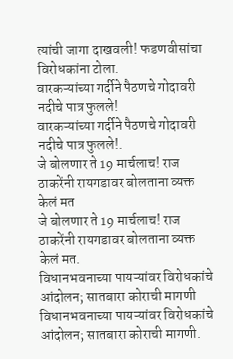त्यांची जागा दाखवली! फडणवीसांचा विरोधकांना टोला.
वारकऱ्यांच्या गर्दीने पैठणचे गोदावरी नदीचे पात्र फुलले!
वारकऱ्यांच्या गर्दीने पैठणचे गोदावरी नदीचे पात्र फुलले!.
जे बोलणार ते 19 मार्चलाच! राज ठाकरेंनी रायगडावर बोलताना व्यक्त केलं मत
जे बोलणार ते 19 मार्चलाच! राज ठाकरेंनी रायगडावर बोलताना व्यक्त केलं मत.
विधानभवनाच्या पायऱ्यांवर विरोधकांचे आंदोलन; सातबारा कोराची मागणी
विधानभवनाच्या पायऱ्यांवर विरोधकांचे आंदोलन; सातबारा कोराची मागणी.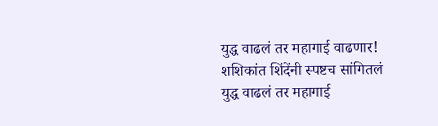युद्ध वाढलं तर महागाई वाढणार! शशिकांत शिंदेंनी स्पष्टच सांगितलं
युद्ध वाढलं तर महागाई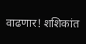वाढणार! शशिकांत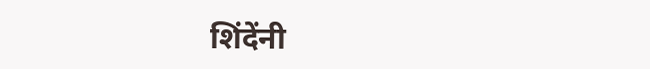शिंदेंनी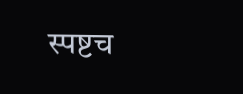स्पष्टच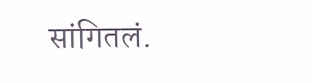सांगितलं.